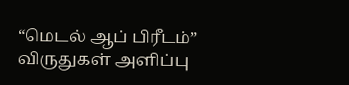“மெடல் ஆப் பிரீடம்” விருதுகள் அளிப்பு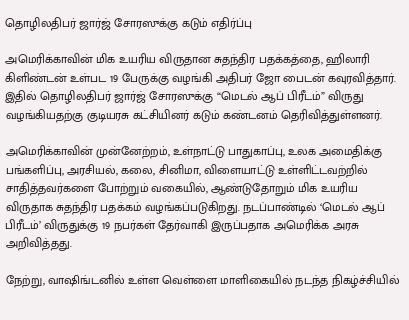தொழிலதிபர் ஜார்ஜ் சோரஸுக்கு கடும் எதிர்ப்பு

அமெரிக்காவின் மிக உயரிய விருதான சுதந்திர பதக்கத்தை, ஹிலாரி கிளிண்டன் உள்பட 19 பேருக்கு வழங்கி அதிபர் ஜோ பைடன் கவுரவித்தார். இதில் தொழிலதிபர் ஜார்ஜ் சோரஸுக்கு “மெடல் ஆப் பிரீடம்” விருது வழங்கியதற்கு குடியரசு கட்சியினர் கடும் கண்டனம் தெரிவித்துள்ளனர்.

அமெரிக்காவின் முன்னேற்றம், உள்நாட்டு பாதுகாப்பு, உலக அமைதிக்கு பங்களிப்பு, அரசியல், கலை, சினிமா, விளையாட்டு உள்ளிட்டவற்றில் சாதித்தவர்களை போற்றும் வகையில், ஆண்டுதோறும் மிக உயரிய விருதாக சுதந்திர பதக்கம் வழங்கப்படுகிறது. நடப்பாண்டில் ‘மெடல் ஆப் பிரீடம்’ விருதுக்கு 19 நபர்கள் தேர்வாகி இருப்பதாக அமெரிக்க அரசு அறிவித்தது.

நேற்று, வாஷிங்டனில் உள்ள வெள்ளை மாளிகையில் நடந்த நிகழ்ச்சியில்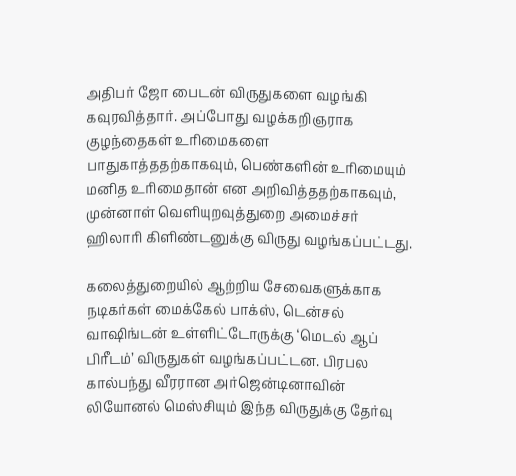அதிபர் ஜோ பைடன் விருதுகளை வழங்கி கவுரவித்தார். அப்போது வழக்கறிஞராக குழந்தைகள் உரிமைகளை பாதுகாத்ததற்காகவும், பெண்களின் உரிமையும் மனித உரிமைதான் என அறிவித்ததற்காகவும், முன்னாள் வெளியுறவுத்துறை அமைச்சர் ஹிலாரி கிளிண்டனுக்கு விருது வழங்கப்பட்டது.

கலைத்துறையில் ஆற்றிய சேவைகளுக்காக நடிகர்கள் மைக்கேல் பாக்ஸ், டென்சல் வாஷிங்டன் உள்ளிட்டோருக்கு ‘மெடல் ஆப் பிரீடம்’ விருதுகள் வழங்கப்பட்டன. பிரபல கால்பந்து வீரரான அர்ஜென்டினாவின் லியோனல் மெஸ்சியும் இந்த விருதுக்கு தேர்வு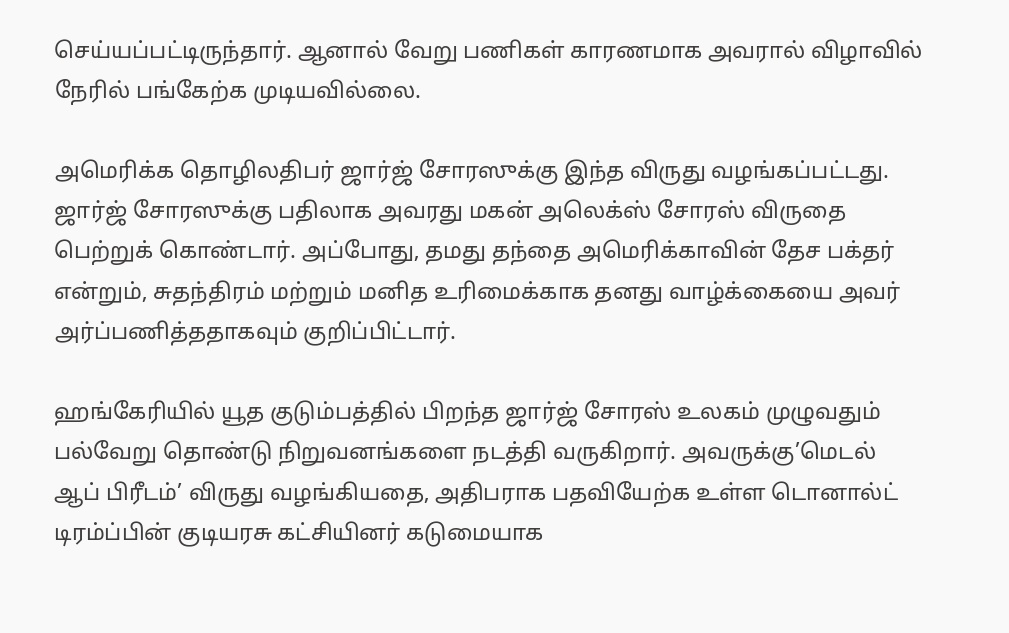செய்யப்பட்டிருந்தார். ஆனால் வேறு பணிகள் காரணமாக அவரால் விழாவில் நேரில் பங்கேற்க முடியவில்லை.

அமெரிக்க தொழிலதிபர் ஜார்ஜ் சோரஸுக்கு இந்த விருது வழங்கப்பட்டது. ஜார்ஜ் சோரஸுக்கு பதிலாக அவரது மகன் அலெக்ஸ் சோரஸ் விருதை பெற்றுக் கொண்டார். அப்போது, தமது தந்தை அமெரிக்காவின் தேச பக்தர் என்றும், சுதந்திரம் மற்றும் மனித உரிமைக்காக தனது வாழ்க்கையை அவர் அர்ப்பணித்ததாகவும் குறிப்பிட்டார்.

ஹங்கேரியில் யூத குடும்பத்தில் பிறந்த ஜார்ஜ் சோரஸ் உலகம் முழுவதும் பல்வேறு தொண்டு நிறுவனங்களை நடத்தி வருகிறார். அவருக்கு’மெடல் ஆப் பிரீடம்’ விருது வழங்கியதை, அதிபராக பதவியேற்க உள்ள டொனால்ட் டிரம்ப்பின் குடியரசு கட்சியினர் கடுமையாக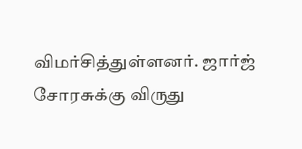விமர்சித்துள்ளனர். ஜார்ஜ் சோரசுக்கு விருது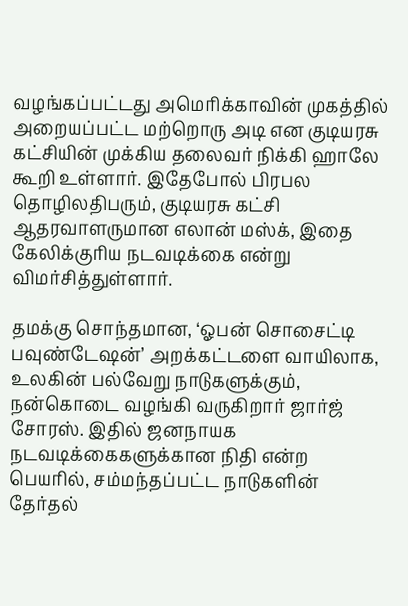வழங்கப்பட்டது அமெரிக்காவின் முகத்தில் அறையப்பட்ட மற்றொரு அடி என குடியரசு கட்சியின் முக்கிய தலைவர் நிக்கி ஹாலே கூறி உள்ளார். இதேபோல் பிரபல தொழிலதிபரும், குடியரசு கட்சி ஆதரவாளருமான எலான் மஸ்க், இதை கேலிக்குரிய நடவடிக்கை என்று விமர்சித்துள்ளார்.

தமக்கு சொந்தமான, ‘ஓபன் சொசைட்டி பவுண்டேஷன்’ அறக்கட்டளை வாயிலாக, உலகின் பல்வேறு நாடுகளுக்கும், நன்கொடை வழங்கி வருகிறார் ஜார்ஜ் சோரஸ். இதில் ஜனநாயக நடவடிக்கைகளுக்கான நிதி என்ற பெயரில், சம்மந்தப்பட்ட நாடுகளின் தேர்தல்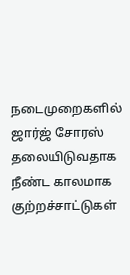நடைமுறைகளில் ஜார்ஜ் சோரஸ் தலையிடுவதாக நீண்ட காலமாக குற்றச்சாட்டுகள்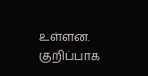உள்ளன. குறிப்பாக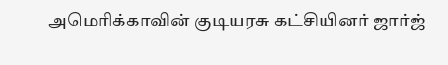அமெரிக்காவின் குடியரசு கட்சியினர் ஜார்ஜ்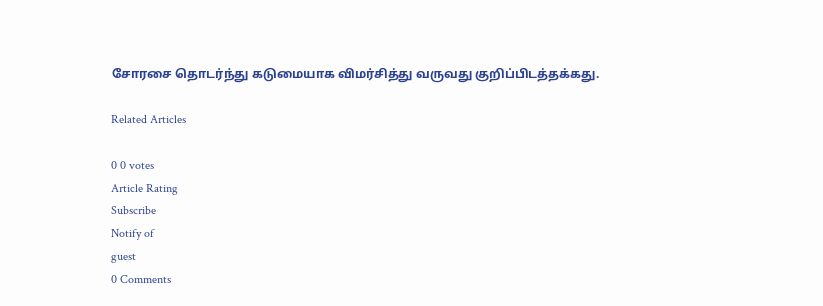சோரசை தொடர்ந்து கடுமையாக விமர்சித்து வருவது குறிப்பிடத்தக்கது.

Related Articles

0 0 votes
Article Rating
Subscribe
Notify of
guest
0 Comments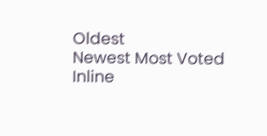Oldest
Newest Most Voted
Inline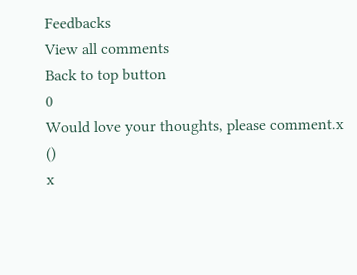Feedbacks
View all comments
Back to top button
0
Would love your thoughts, please comment.x
()
x